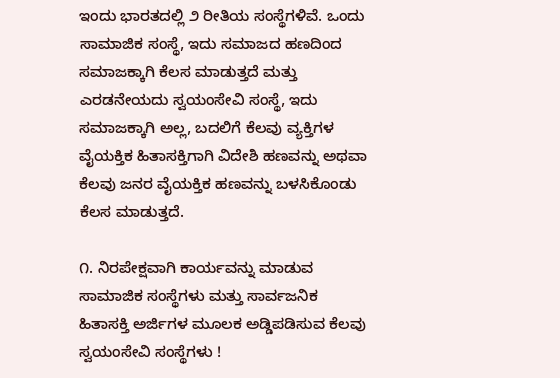ಇಂದು ಭಾರತದಲ್ಲಿ ೨ ರೀತಿಯ ಸಂಸ್ಥೆಗಳಿವೆ. ಒಂದು ಸಾಮಾಜಿಕ ಸಂಸ್ಥೆ, ಇದು ಸಮಾಜದ ಹಣದಿಂದ ಸಮಾಜಕ್ಕಾಗಿ ಕೆಲಸ ಮಾಡುತ್ತದೆ ಮತ್ತು ಎರಡನೇಯದು ಸ್ವಯಂಸೇವಿ ಸಂಸ್ಥೆ, ಇದು ಸಮಾಜಕ್ಕಾಗಿ ಅಲ್ಲ, ಬದಲಿಗೆ ಕೆಲವು ವ್ಯಕ್ತಿಗಳ ವೈಯಕ್ತಿಕ ಹಿತಾಸಕ್ತಿಗಾಗಿ ವಿದೇಶಿ ಹಣವನ್ನು ಅಥವಾ ಕೆಲವು ಜನರ ವೈಯಕ್ತಿಕ ಹಣವನ್ನು ಬಳಸಿಕೊಂಡು ಕೆಲಸ ಮಾಡುತ್ತದೆ.

೧. ನಿರಪೇಕ್ಷವಾಗಿ ಕಾರ್ಯವನ್ನು ಮಾಡುವ ಸಾಮಾಜಿಕ ಸಂಸ್ಥೆಗಳು ಮತ್ತು ಸಾರ್ವಜನಿಕ ಹಿತಾಸಕ್ತಿ ಅರ್ಜಿಗಳ ಮೂಲಕ ಅಡ್ಡಿಪಡಿಸುವ ಕೆಲವು ಸ್ವಯಂಸೇವಿ ಸಂಸ್ಥೆಗಳು !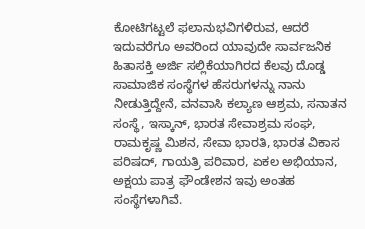ಕೋಟಿಗಟ್ಟಲೆ ಫಲಾನುಭವಿಗಳಿರುವ, ಆದರೆ ಇದುವರೆಗೂ ಅವರಿಂದ ಯಾವುದೇ ಸಾರ್ವಜನಿಕ ಹಿತಾಸಕ್ತಿ ಅರ್ಜಿ ಸಲ್ಲಿಕೆಯಾಗಿರದ ಕೆಲವು ದೊಡ್ಡ ಸಾಮಾಜಿಕ ಸಂಸ್ಥೆಗಳ ಹೆಸರುಗಳನ್ನು ನಾನು ನೀಡುತ್ತಿದ್ದೇನೆ, ವನವಾಸಿ ಕಲ್ಯಾಣ ಆಶ್ರಮ, ಸನಾತನ ಸಂಸ್ಥೆ, ಇಸ್ಕಾನ್, ಭಾರತ ಸೇವಾಶ್ರಮ ಸಂಘ, ರಾಮಕೃಷ್ಣ ಮಿಶನ, ಸೇವಾ ಭಾರತಿ, ಭಾರತ ವಿಕಾಸ ಪರಿಷದ್, ಗಾಯತ್ರಿ ಪರಿವಾರ, ಏಕಲ ಅಭಿಯಾನ, ಅಕ್ಷಯ ಪಾತ್ರ ಫೌಂಡೇಶನ ಇವು ಅಂತಹ ಸಂಸ್ಥೆಗಳಾಗಿವೆ.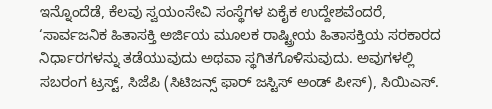ಇನ್ನೊಂದೆಡೆ, ಕೆಲವು ಸ್ವಯಂಸೇವಿ ಸಂಸ್ಥೆಗಳ ಏಕೈಕ ಉದ್ದೇಶವೆಂದರೆ, ‘ಸಾರ್ವಜನಿಕ ಹಿತಾಸಕ್ತಿ ಅರ್ಜಿಯ ಮೂಲಕ ರಾಷ್ಟ್ರೀಯ ಹಿತಾಸಕ್ತಿಯ ಸರಕಾರದ ನಿರ್ಧಾರಗಳನ್ನು ತಡೆಯುವುದು ಅಥವಾ ಸ್ಥಗಿತಗೊಳಿಸುವುದು. ಅವುಗಳಲ್ಲಿ ಸಬರಂಗ ಟ್ರಸ್ಟ್, ಸಿಜೆಪಿ (ಸಿಟಿಜನ್ಸ್ ಫಾರ್ ಜಸ್ಟಿಸ್ ಅಂಡ್ ಪೀಸ್), ಸಿಯಿಎಸ್.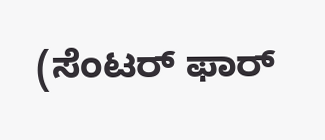(ಸೆಂಟರ್ ಫಾರ್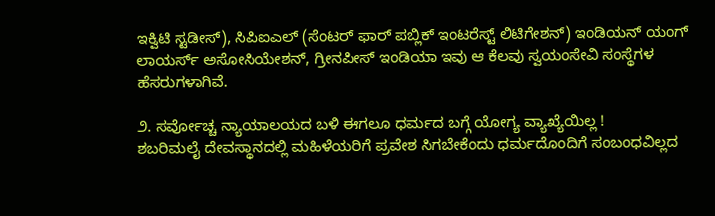ಇಕ್ವಿಟಿ ಸ್ಟಡೀಸ್), ಸಿಪಿಐಎಲ್ (ಸೆಂಟರ್ ಫಾರ್ ಪಬ್ಲಿಕ್ ಇಂಟರೆಸ್ಟ್ ಲಿಟಿಗೇಶನ್) ಇಂಡಿಯನ್ ಯಂಗ್ ಲಾಯರ್ಸ್ ಅಸೋಸಿಯೇಶನ್, ಗ್ರೀನಪೀಸ್ ಇಂಡಿಯಾ ಇವು ಆ ಕೆಲವು ಸ್ವಯಂಸೇವಿ ಸಂಸ್ಥೆಗಳ ಹೆಸರುಗಳಾಗಿವೆ.

೨. ಸರ್ವೋಚ್ಚ ನ್ಯಾಯಾಲಯದ ಬಳಿ ಈಗಲೂ ಧರ್ಮದ ಬಗ್ಗೆ ಯೋಗ್ಯ ವ್ಯಾಖ್ಯೆಯಿಲ್ಲ !
ಶಬರಿಮಲೈ ದೇವಸ್ಥಾನದಲ್ಲಿ ಮಹಿಳೆಯರಿಗೆ ಪ್ರವೇಶ ಸಿಗಬೇಕೆಂದು ಧರ್ಮದೊಂದಿಗೆ ಸಂಬಂಧವಿಲ್ಲದ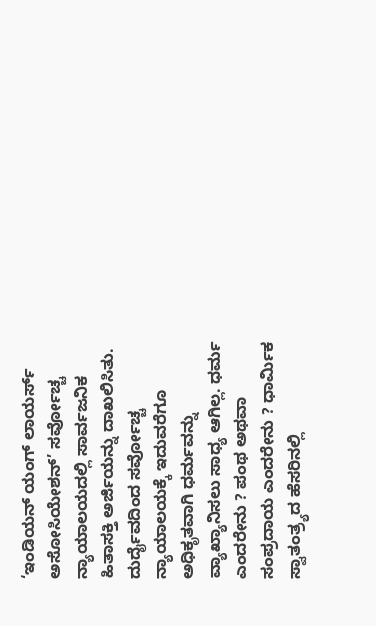‘ಇಂಡಿಯನ್ ಯಂಗ್ ಲಾಯರ್ಸ್ ಅಸೋಸಿಯೇಶನ್’ ಸರ್ವೋಚ್ಚ ನ್ಯಾಯಾಲಯದಲ್ಲಿ ಸಾರ್ವಜನಿಕ ಹಿತಾಸಕ್ತಿ ಅರ್ಜಿಯನ್ನು ದಾಖಲಿಸಿತು. ದುರ್ದೈವದಿಂದ ಸರ್ವೋಚ್ಚ ನ್ಯಾಯಾಲಯಕ್ಕೆ ಇದುವರೆಗೂ ಅಧಿಕೃತವಾಗಿ ಧರ್ಮವನ್ನು ವ್ಯಾಖ್ಯಾನಿಸಲು ಸಾಧ್ಯ ಆಗಿಲ್ಲ. ಧರ್ಮ ಎಂದರೇನು ? ಪಂಥ ಅಥವಾ ಸಂಪ್ರದಾಯ ಎಂದರೇನು ? ಧಾರ್ಮಿಕ ಸ್ವಾತಂತ್ರ್ಯದ ಹೆಸರಿನಲ್ಲಿ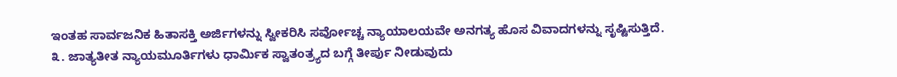ಇಂತಹ ಸಾರ್ವಜನಿಕ ಹಿತಾಸಕ್ತಿ ಅರ್ಜಿಗಳನ್ನು ಸ್ವೀಕರಿಸಿ ಸರ್ವೋಚ್ಚ ನ್ಯಾಯಾಲಯವೇ ಅನಗತ್ಯ ಹೊಸ ವಿವಾದಗಳನ್ನು ಸೃಷ್ಟಿಸುತ್ತಿದೆ.
೩. ಜಾತ್ಯತೀತ ನ್ಯಾಯಮೂರ್ತಿಗಳು ಧಾರ್ಮಿಕ ಸ್ವಾತಂತ್ರ್ಯದ ಬಗ್ಗೆ ತೀರ್ಪು ನೀಡುವುದು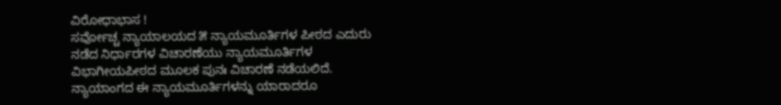ವಿರೋಧಾಭಾಸ !
ಸರ್ವೋಚ್ಚ ನ್ಯಾಯಾಲಯದ ೫ ನ್ಯಾಯಮೂರ್ತಿಗಳ ಪೀಠದ ಎದುರು ನಡೆದ ನಿರ್ಧಾರಗಳ ವಿಚಾರಣೆಯು ನ್ಯಾಯಮೂರ್ತಿಗಳ ವಿಭಾಗೀಯಪೀಠದ ಮೂಲಕ ಪುನಃ ವಿಚಾರಣೆ ನಡೆಯಲಿದೆ. ನ್ಯಾಯಾಂಗದ ಈ ನ್ಯಾಯಮೂರ್ತಿಗಳನ್ನು ಯಾರಾದರೂ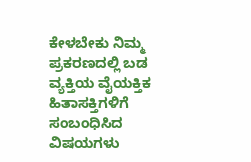ಕೇಳಬೇಕು ನಿಮ್ಮ ಪ್ರಕರಣದಲ್ಲಿ ಬಡ ವ್ಯಕ್ತಿಯ ವೈಯಕ್ತಿಕ ಹಿತಾಸಕ್ತಿಗಳಿಗೆ ಸಂಬಂಧಿಸಿದ ವಿಷಯಗಳು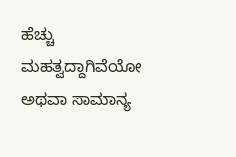ಹೆಚ್ಚು ಮಹತ್ವದ್ದಾಗಿವೆಯೋ ಅಥವಾ ಸಾಮಾನ್ಯ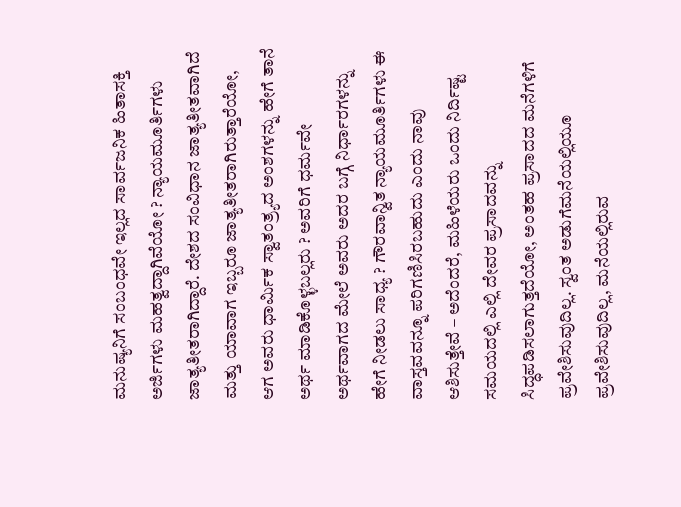ಮನುಷ್ಯನಿಗೆ ಸಂಬಂಧವೇ ಇಲ್ಲದ ಸಾರ್ವಜನಿಕ ಹಿತಾಸಕ್ತಿ ಅರ್ಜಿಗಳು ಮಹತ್ವದ್ದಾಗಿವೆಯೋ ? ನ್ಯಾಯಮೂರ್ತಿಗಳು ಜಾತ್ಯತೀತರಾಗಿದ್ದಾರೆ. ದೇಶದ ಸಂವಿಧಾನ ಜಾತ್ಯತೀತವಾಗಿದೆ ಮತ್ತು ಯಾವಾಗ ಇಬ್ಬರೂ ಜಾತ್ಯತೀತರಾಗಿರುತ್ತಾರೆಯೋ, ಆಗ ಅವರು ಧಾರ್ಮಿಕ ಸ್ವಾತಂತ್ರ್ಯದ ಅಂಶಗಳನ್ನು ಹೇಗೆ ತಾನೆ ಅರ್ಥ ಮಾಡಿಕೊಳ್ಳಬಲ್ಲರು ? ಅವರಿಗೆ ಧರ್ಮವೇ ಅರ್ಥವಾಗದ ಮೇಲೆ ಅವರು ಅದರ ಬಗ್ಗೆ ನಿರ್ಧಾರಗಳನ್ನು ಹೇಗೆ ನೀಡಲು ಸಾಧ್ಯ ? ಗೌರವಾನ್ವಿತ ನ್ಯಾಯಮೂರ್ತಿಗಳು ಈ ವಾಸ್ತವವನ್ನೂ ಪರಿಗಣಿಸಿರಬಹುದು ಎಂದು ನಾವು ಆಶಿಸುತ್ತೇವೆ – ಅದೆಂದರೆ, ಮಹಿಳೆಯರು ಒಂದು ನಿರ್ದಿಷ್ಟ ಸಮಯದಲ್ಲಿ ಎಲ್ಲಿ ದೇವರ ಪ್ರಸಾದವನ್ನು ಸಿದ್ಧಪಡಿಸಲಾಗುತ್ತದೆಯೋ, ಅಂತಹ ಪ್ರಸಾದದ ಮನೆಗಳಿಗೆ ಪ್ರವೇಶಿಸುವುದಿಲ್ಲ. ಸ್ವಂತ ಅಡುಗೆಮನೆಯಲ್ಲಿಯೂ ಪ್ರವೇಶಿಸುವುದಿಲ್ಲ, ಮನೆಯಲ್ಲಿರುವ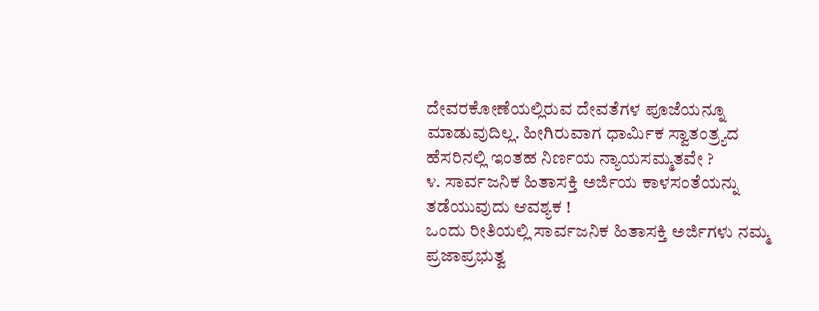ದೇವರಕೋಣೆಯಲ್ಲಿರುವ ದೇವತೆಗಳ ಪೂಜೆಯನ್ನೂ ಮಾಡುವುದಿಲ್ಲ. ಹೀಗಿರುವಾಗ ಧಾರ್ಮಿಕ ಸ್ವಾತಂತ್ರ್ಯದ ಹೆಸರಿನಲ್ಲಿ ಇಂತಹ ನಿರ್ಣಯ ನ್ಯಾಯಸಮ್ಮತವೇ ?
೪. ಸಾರ್ವಜನಿಕ ಹಿತಾಸಕ್ತಿ ಅರ್ಜಿಯ ಕಾಳಸಂತೆಯನ್ನು ತಡೆಯುವುದು ಆವಶ್ಯಕ !
ಒಂದು ರೀತಿಯಲ್ಲಿ ಸಾರ್ವಜನಿಕ ಹಿತಾಸಕ್ತಿ ಅರ್ಜಿಗಳು ನಮ್ಮ ಪ್ರಜಾಪ್ರಭುತ್ವ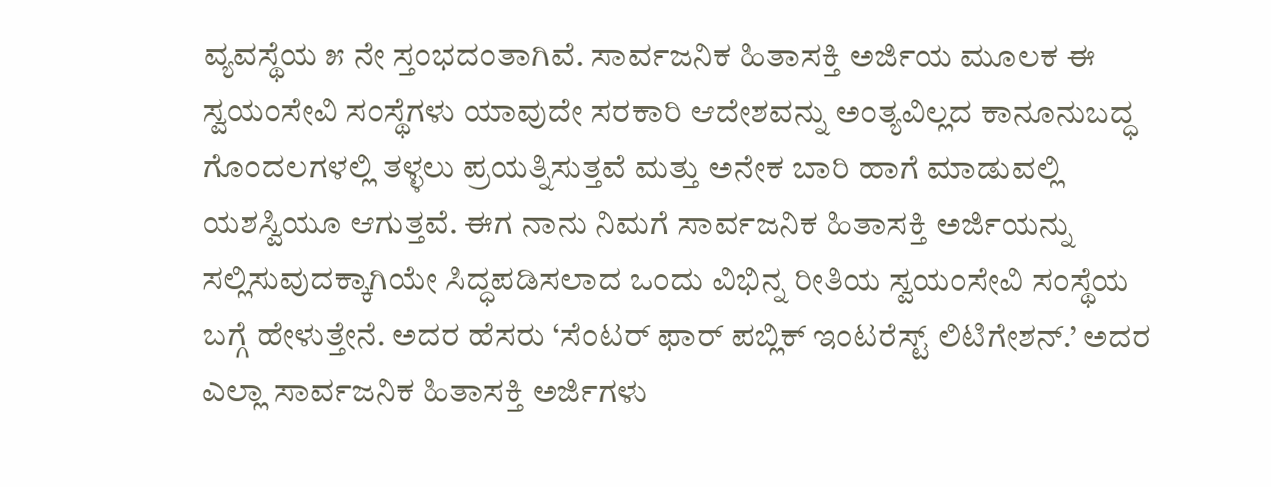ವ್ಯವಸ್ಥೆಯ ೫ ನೇ ಸ್ತಂಭದಂತಾಗಿವೆ. ಸಾರ್ವಜನಿಕ ಹಿತಾಸಕ್ತಿ ಅರ್ಜಿಯ ಮೂಲಕ ಈ ಸ್ವಯಂಸೇವಿ ಸಂಸ್ಥೆಗಳು ಯಾವುದೇ ಸರಕಾರಿ ಆದೇಶವನ್ನು ಅಂತ್ಯವಿಲ್ಲದ ಕಾನೂನುಬದ್ಧ ಗೊಂದಲಗಳಲ್ಲಿ ತಳ್ಳಲು ಪ್ರಯತ್ನಿಸುತ್ತವೆ ಮತ್ತು ಅನೇಕ ಬಾರಿ ಹಾಗೆ ಮಾಡುವಲ್ಲಿ ಯಶಸ್ವಿಯೂ ಆಗುತ್ತವೆ. ಈಗ ನಾನು ನಿಮಗೆ ಸಾರ್ವಜನಿಕ ಹಿತಾಸಕ್ತಿ ಅರ್ಜಿಯನ್ನು ಸಲ್ಲಿಸುವುದಕ್ಕಾಗಿಯೇ ಸಿದ್ಧಪಡಿಸಲಾದ ಒಂದು ವಿಭಿನ್ನ ರೀತಿಯ ಸ್ವಯಂಸೇವಿ ಸಂಸ್ಥೆಯ ಬಗ್ಗೆ ಹೇಳುತ್ತೇನೆ. ಅದರ ಹೆಸರು ‘ಸೆಂಟರ್ ಫಾರ್ ಪಬ್ಲಿಕ್ ಇಂಟರೆಸ್ಟ್ ಲಿಟಿಗೇಶನ್.’ ಅದರ ಎಲ್ಲಾ ಸಾರ್ವಜನಿಕ ಹಿತಾಸಕ್ತಿ ಅರ್ಜಿಗಳು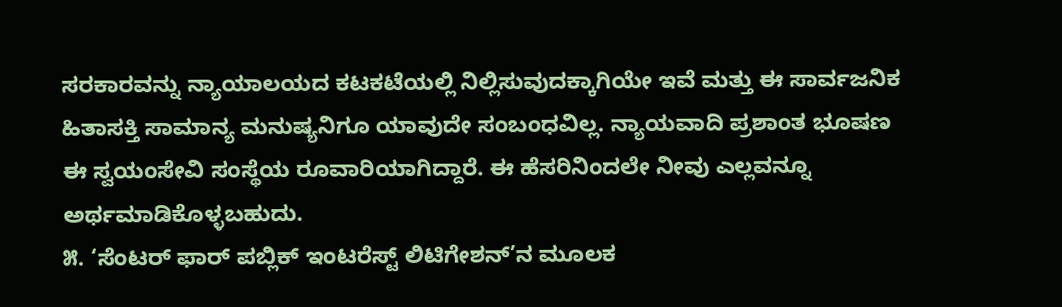ಸರಕಾರವನ್ನು ನ್ಯಾಯಾಲಯದ ಕಟಕಟೆಯಲ್ಲಿ ನಿಲ್ಲಿಸುವುದಕ್ಕಾಗಿಯೇ ಇವೆ ಮತ್ತು ಈ ಸಾರ್ವಜನಿಕ ಹಿತಾಸಕ್ತಿ ಸಾಮಾನ್ಯ ಮನುಷ್ಯನಿಗೂ ಯಾವುದೇ ಸಂಬಂಧವಿಲ್ಲ. ನ್ಯಾಯವಾದಿ ಪ್ರಶಾಂತ ಭೂಷಣ ಈ ಸ್ವಯಂಸೇವಿ ಸಂಸ್ಥೆಯ ರೂವಾರಿಯಾಗಿದ್ದಾರೆ. ಈ ಹೆಸರಿನಿಂದಲೇ ನೀವು ಎಲ್ಲವನ್ನೂ ಅರ್ಥಮಾಡಿಕೊಳ್ಳಬಹುದು.
೫. ‘ಸೆಂಟರ್ ಫಾರ್ ಪಬ್ಲಿಕ್ ಇಂಟರೆಸ್ಟ್ ಲಿಟಿಗೇಶನ್’ನ ಮೂಲಕ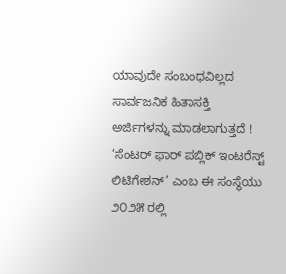ಯಾವುದೇ ಸಂಬಂಧವಿಲ್ಲದ ಸಾರ್ವಜನಿಕ ಹಿತಾಸಕ್ತಿ ಅರ್ಜಿಗಳನ್ನು ಮಾಡಲಾಗುತ್ತದೆ !
‘ಸೆಂಟರ್ ಫಾರ್ ಪಬ್ಲಿಕ್ ಇಂಟರೆಸ್ಟ್ ಲಿಟಿಗೇಶನ್’ ಎಂಬ ಈ ಸಂಸ್ಥೆಯು ೨೦೨೫ ರಲ್ಲಿ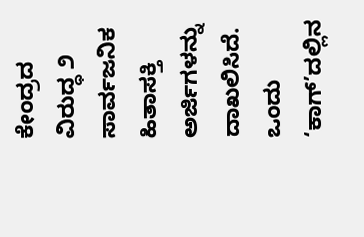ಕೇಂದ್ರದ ವಿರುದ್ಧ ೨ ಸಾರ್ವಜನಿಕ ಹಿತಾಸಕ್ತಿ ಅರ್ಜಿಗಳನ್ನು ದಾಖಲಿಸಿದೆ. ಒಂದು ‘ಕಾಗ್’ದಲ್ಲಿನ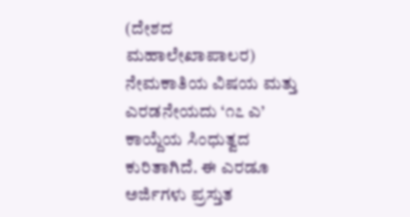(ದೇಶದ ಮಹಾಲೇಖಾಪಾಲರ) ನೇಮಕಾತಿಯ ವಿಷಯ ಮತ್ತು ಎರಡನೇಯದು ‘೧೭ ಎ’ ಕಾಯ್ದೆಯ ಸಿಂಧುತ್ವದ ಕುರಿತಾಗಿದೆ. ಈ ಎರಡೂ ಅರ್ಜಿಗಳು ಪ್ರಸ್ತುತ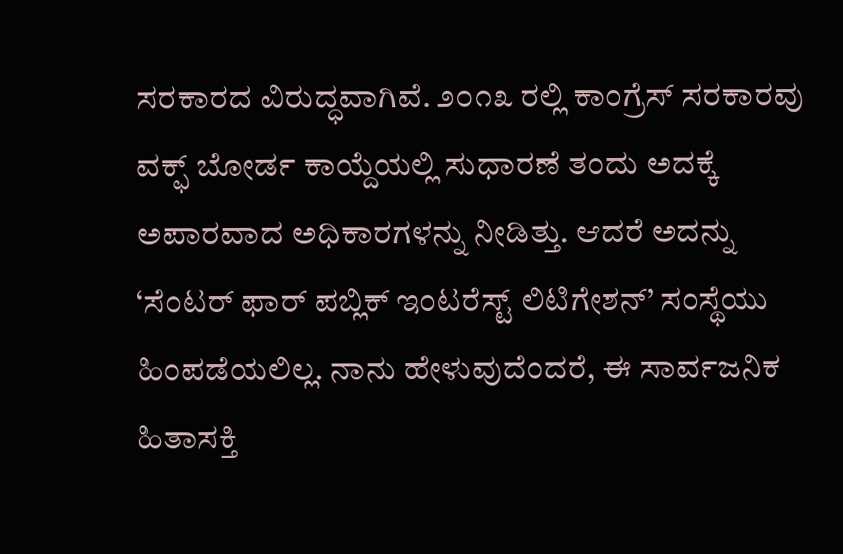ಸರಕಾರದ ವಿರುದ್ಧವಾಗಿವೆ. ೨೦೧೩ ರಲ್ಲಿ ಕಾಂಗ್ರೆಸ್ ಸರಕಾರವು ವಕ್ಫ್ ಬೋರ್ಡ ಕಾಯ್ದೆಯಲ್ಲಿ ಸುಧಾರಣೆ ತಂದು ಅದಕ್ಕೆ ಅಪಾರವಾದ ಅಧಿಕಾರಗಳನ್ನು ನೀಡಿತ್ತು. ಆದರೆ ಅದನ್ನು ‘ಸೆಂಟರ್ ಫಾರ್ ಪಬ್ಲಿಕ್ ಇಂಟರೆಸ್ಟ್ ಲಿಟಿಗೇಶನ್’ ಸಂಸ್ಥೆಯು ಹಿಂಪಡೆಯಲಿಲ್ಲ. ನಾನು ಹೇಳುವುದೆಂದರೆ, ಈ ಸಾರ್ವಜನಿಕ ಹಿತಾಸಕ್ತಿ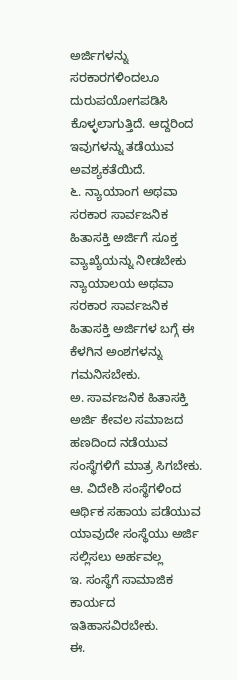ಅರ್ಜಿಗಳನ್ನು ಸರಕಾರಗಳಿಂದಲೂ ದುರುಪಯೋಗಪಡಿಸಿ ಕೊಳ್ಳಲಾಗುತ್ತಿದೆ. ಆದ್ದರಿಂದ ಇವುಗಳನ್ನು ತಡೆಯುವ ಅವಶ್ಯಕತೆಯಿದೆ.
೬. ನ್ಯಾಯಾಂಗ ಅಥವಾ ಸರಕಾರ ಸಾರ್ವಜನಿಕ ಹಿತಾಸಕ್ತಿ ಅರ್ಜಿಗೆ ಸೂಕ್ತ ವ್ಯಾಖ್ಯೆಯನ್ನು ನೀಡಬೇಕು
ನ್ಯಾಯಾಲಯ ಅಥವಾ ಸರಕಾರ ಸಾರ್ವಜನಿಕ ಹಿತಾಸಕ್ತಿ ಅರ್ಜಿಗಳ ಬಗ್ಗೆ ಈ ಕೆಳಗಿನ ಅಂಶಗಳನ್ನು ಗಮನಿಸಬೇಕು.
ಅ. ಸಾರ್ವಜನಿಕ ಹಿತಾಸಕ್ತಿ ಅರ್ಜಿ ಕೇವಲ ಸಮಾಜದ ಹಣದಿಂದ ನಡೆಯುವ ಸಂಸ್ಥೆಗಳಿಗೆ ಮಾತ್ರ ಸಿಗಬೇಕು.
ಆ. ವಿದೇಶಿ ಸಂಸ್ಥೆಗಳಿಂದ ಆರ್ಥಿಕ ಸಹಾಯ ಪಡೆಯುವ ಯಾವುದೇ ಸಂಸ್ಥೆಯು ಅರ್ಜಿ ಸಲ್ಲಿಸಲು ಅರ್ಹವಲ್ಲ
ಇ. ಸಂಸ್ಥೆಗೆ ಸಾಮಾಜಿಕ ಕಾರ್ಯದ ಇತಿಹಾಸವಿರಬೇಕು.
ಈ.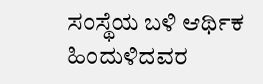ಸಂಸ್ಥೆಯ ಬಳಿ ಆರ್ಥಿಕ ಹಿಂದುಳಿದವರ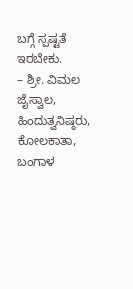ಬಗ್ಗೆ ಸ್ಪಷ್ಟತೆ ಇರಬೇಕು.
– ಶ್ರೀ. ವಿಮಲ ಜೈಸ್ವಾಲ, ಹಿಂದುತ್ವನಿಷ್ಠರು, ಕೋಲಕಾತಾ, ಬಂಗಾಳ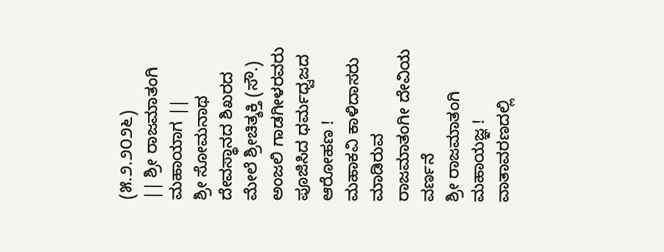(೫.೨.೨೦೨೬)
|| ಶ್ರೀ ರಾಜಮಾತಂಗಿ ಮಹಾಯಾಗ ||
ಶ್ರೀ ಸೋಮನಾಥ ದೇವಸ್ಥಾನದ ಶಿಖರದ ಮೇಲೆ ಶ್ರೀಚಿತ್ಶಕ್ತಿ (ಸೌ.) ಅಂಜಲಿ ಗಾಡಗೀಳರವರು ಪೂಜಿಸಿದ ಧರ್ಮಧ್ವಜದ ಆರೋಹಣ !
ಮಹಾಕವಿ ಕಾಳಿದಾಸರು ಮಾಡಿರುವ ರಾಜಮಾತಂಗೀ ದೇವಿಯ ವರ್ಣನೆ
ಶ್ರೀ ರಾಜಮಾತಂಗಿ ಮಹಾಯಜ್ಞ !
ವಾತಾವರಣದಲ್ಲಿ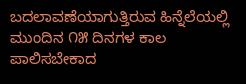ಬದಲಾವಣೆಯಾಗುತ್ತಿರುವ ಹಿನ್ನೆಲೆಯಲ್ಲಿ ಮುಂದಿನ ೧೫ ದಿನಗಳ ಕಾಲ ಪಾಲಿಸಬೇಕಾದ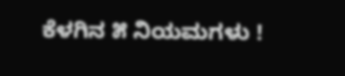ಕೆಳಗಿನ ೫ ನಿಯಮಗಳು !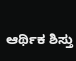ಆರ್ಥಿಕ ಶಿಸ್ತು